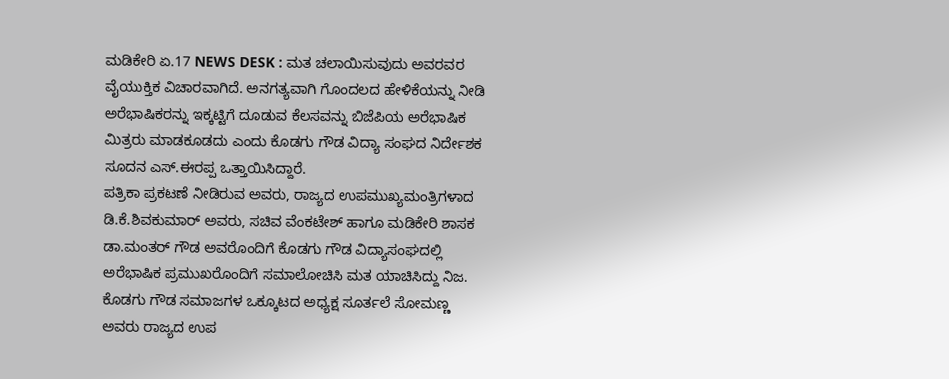ಮಡಿಕೇರಿ ಏ.17 NEWS DESK : ಮತ ಚಲಾಯಿಸುವುದು ಅವರವರ ವೈಯುಕ್ತಿಕ ವಿಚಾರವಾಗಿದೆ. ಅನಗತ್ಯವಾಗಿ ಗೊಂದಲದ ಹೇಳಿಕೆಯನ್ನು ನೀಡಿ ಅರೆಭಾಷಿಕರನ್ನು ಇಕ್ಕಟ್ಟಿಗೆ ದೂಡುವ ಕೆಲಸವನ್ನು ಬಿಜೆಪಿಯ ಅರೆಭಾಷಿಕ ಮಿತ್ರರು ಮಾಡಕೂಡದು ಎಂದು ಕೊಡಗು ಗೌಡ ವಿದ್ಯಾ ಸಂಘದ ನಿರ್ದೇಶಕ ಸೂದನ ಎಸ್.ಈರಪ್ಪ ಒತ್ತಾಯಿಸಿದ್ದಾರೆ.
ಪತ್ರಿಕಾ ಪ್ರಕಟಣೆ ನೀಡಿರುವ ಅವರು, ರಾಜ್ಯದ ಉಪಮುಖ್ಯಮಂತ್ರಿಗಳಾದ ಡಿ.ಕೆ.ಶಿವಕುಮಾರ್ ಅವರು, ಸಚಿವ ವೆಂಕಟೇಶ್ ಹಾಗೂ ಮಡಿಕೇರಿ ಶಾಸಕ ಡಾ.ಮಂತರ್ ಗೌಡ ಅವರೊಂದಿಗೆ ಕೊಡಗು ಗೌಡ ವಿದ್ಯಾಸಂಘದಲ್ಲಿ ಅರೆಭಾಷಿಕ ಪ್ರಮುಖರೊಂದಿಗೆ ಸಮಾಲೋಚಿಸಿ ಮತ ಯಾಚಿಸಿದ್ದು ನಿಜ. ಕೊಡಗು ಗೌಡ ಸಮಾಜಗಳ ಒಕ್ಕೂಟದ ಅಧ್ಯಕ್ಷ ಸೂರ್ತಲೆ ಸೋಮಣ್ಣ ಅವರು ರಾಜ್ಯದ ಉಪ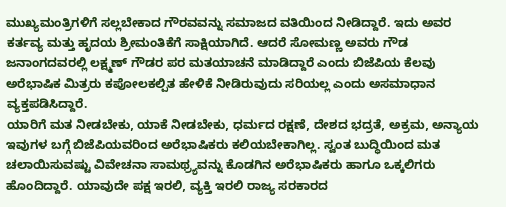ಮುಖ್ಯಮಂತ್ರಿಗಳಿಗೆ ಸಲ್ಲಬೇಕಾದ ಗೌರವವನ್ನು ಸಮಾಜದ ವತಿಯಿಂದ ನೀಡಿದ್ದಾರೆ. ಇದು ಅವರ ಕರ್ತವ್ಯ ಮತ್ತು ಹೃದಯ ಶ್ರೀಮಂತಿಕೆಗೆ ಸಾಕ್ಷಿಯಾಗಿದೆ. ಆದರೆ ಸೋಮಣ್ಣ ಅವರು ಗೌಡ ಜನಾಂಗದವರಲ್ಲಿ ಲಕ್ಷ್ಮಣ್ ಗೌಡರ ಪರ ಮತಯಾಚನೆ ಮಾಡಿದ್ದಾರೆ ಎಂದು ಬಿಜೆಪಿಯ ಕೆಲವು ಅರೆಭಾಷಿಕ ಮಿತ್ರರು ಕಪೋಲಕಲ್ಪಿತ ಹೇಳಿಕೆ ನೀಡಿರುವುದು ಸರಿಯಲ್ಲ ಎಂದು ಅಸಮಾಧಾನ ವ್ಯಕ್ತಪಡಿಸಿದ್ದಾರೆ.
ಯಾರಿಗೆ ಮತ ನೀಡಬೇಕು, ಯಾಕೆ ನೀಡಬೇಕು, ಧರ್ಮದ ರಕ್ಷಣೆ, ದೇಶದ ಭದ್ರತೆ, ಅಕ್ರಮ, ಅನ್ಯಾಯ ಇವುಗಳ ಬಗ್ಗೆ ಬಿಜೆಪಿಯವರಿಂದ ಅರೆಭಾಷಿಕರು ಕಲಿಯಬೇಕಾಗಿಲ್ಲ. ಸ್ವಂತ ಬುದ್ಧಿಯಿಂದ ಮತ ಚಲಾಯಿಸುವಷ್ಟು ವಿವೇಚನಾ ಸಾಮಥ್ರ್ಯವನ್ನು ಕೊಡಗಿನ ಅರೆಭಾಷಿಕರು ಹಾಗೂ ಒಕ್ಕಲಿಗರು ಹೊಂದಿದ್ದಾರೆ. ಯಾವುದೇ ಪಕ್ಷ ಇರಲಿ, ವ್ಯಕ್ತಿ ಇರಲಿ ರಾಜ್ಯ ಸರಕಾರದ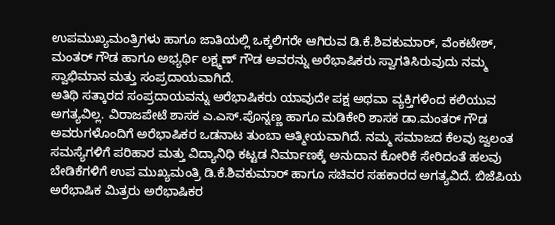ಉಪಮುಖ್ಯಮಂತ್ರಿಗಳು ಹಾಗೂ ಜಾತಿಯಲ್ಲಿ ಒಕ್ಕಲಿಗರೇ ಆಗಿರುವ ಡಿ.ಕೆ.ಶಿವಕುಮಾರ್, ವೆಂಕಟೇಶ್, ಮಂತರ್ ಗೌಡ ಹಾಗೂ ಅಭ್ಯರ್ಥಿ ಲಕ್ಷ್ಮಣ್ ಗೌಡ ಅವರನ್ನು ಅರೆಭಾಷಿಕರು ಸ್ವಾಗತಿಸಿರುವುದು ನಮ್ಮ ಸ್ವಾಭಿಮಾನ ಮತ್ತು ಸಂಪ್ರದಾಯವಾಗಿದೆ.
ಅತಿಥಿ ಸತ್ಕಾರದ ಸಂಪ್ರದಾಯವನ್ನು ಅರೆಭಾಷಿಕರು ಯಾವುದೇ ಪಕ್ಷ ಅಥವಾ ವ್ಯಕ್ತಿಗಳಿಂದ ಕಲಿಯುವ ಅಗತ್ಯವಿಲ್ಲ. ವಿರಾಜಪೇಟೆ ಶಾಸಕ ಎ.ಎಸ್.ಪೊನ್ನಣ್ಣ ಹಾಗೂ ಮಡಿಕೇರಿ ಶಾಸಕ ಡಾ.ಮಂತರ್ ಗೌಡ ಅವರುಗಳೊಂದಿಗೆ ಅರೆಭಾಷಿಕರ ಒಡನಾಟ ತುಂಬಾ ಆತ್ಮೀಯವಾಗಿದೆ. ನಮ್ಮ ಸಮಾಜದ ಕೆಲವು ಜ್ವಲಂತ ಸಮಸ್ಯೆಗಳಿಗೆ ಪರಿಹಾರ ಮತ್ತು ವಿದ್ಯಾನಿಧಿ ಕಟ್ಟಡ ನಿರ್ಮಾಣಕ್ಕೆ ಅನುದಾನ ಕೋರಿಕೆ ಸೇರಿದಂತೆ ಹಲವು ಬೇಡಿಕೆಗಳಿಗೆ ಉಪ ಮುಖ್ಯಮಂತ್ರಿ ಡಿ.ಕೆ.ಶಿವಕುಮಾರ್ ಹಾಗೂ ಸಚಿವರ ಸಹಕಾರದ ಅಗತ್ಯವಿದೆ. ಬಿಜೆಪಿಯ ಅರೆಭಾಷಿಕ ಮಿತ್ರರು ಅರೆಭಾಷಿಕರ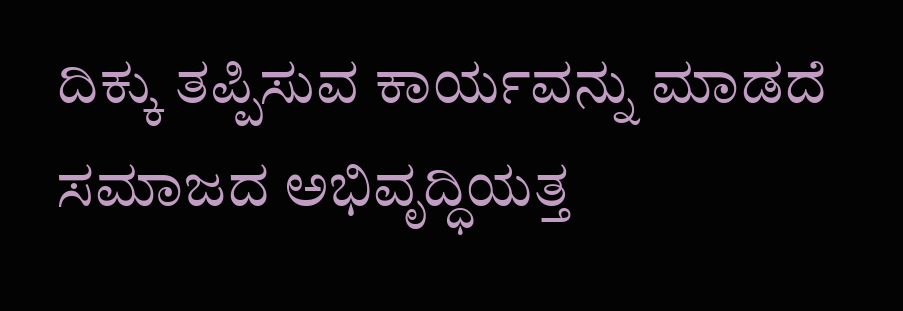ದಿಕ್ಕು ತಪ್ಪಿಸುವ ಕಾರ್ಯವನ್ನು ಮಾಡದೆ ಸಮಾಜದ ಅಭಿವೃದ್ಧಿಯತ್ತ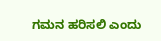ಗಮನ ಹರಿಸಲಿ ಎಂದು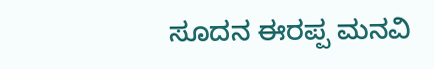ಸೂದನ ಈರಪ್ಪ ಮನವಿ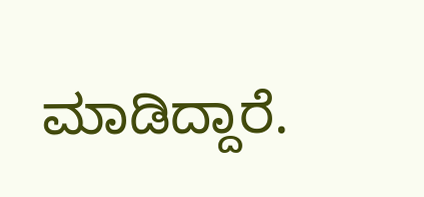ಮಾಡಿದ್ದಾರೆ.